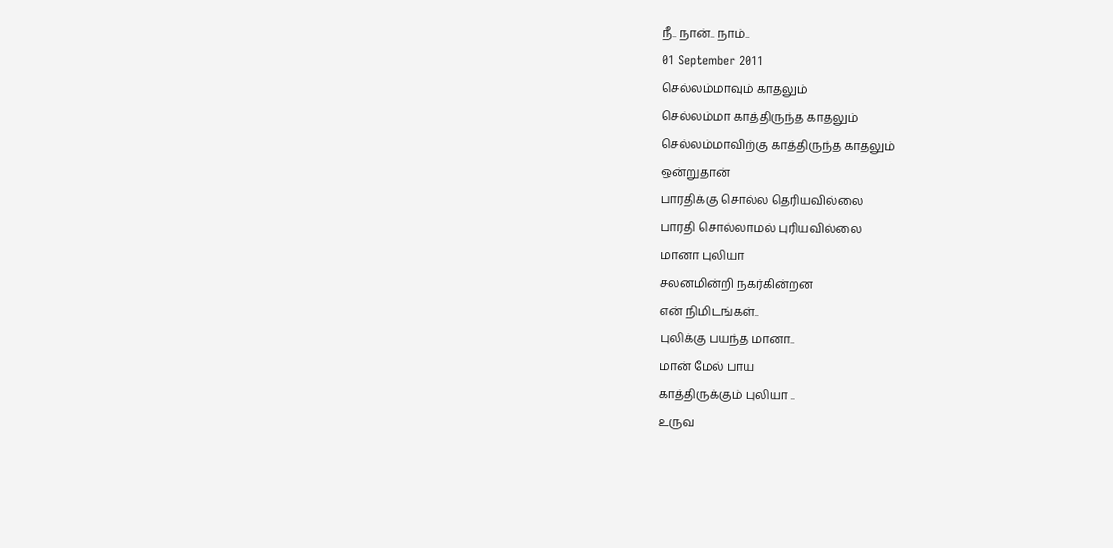நீ.. நான்.. நாம்..
01 September 2011
செல்லம்மாவும் காதலும்
செல்லம்மா காத்திருந்த காதலும்
செல்லம்மாவிற்கு காத்திருந்த காதலும்
ஒன்றுதான்
பாரதிக்கு சொல்ல தெரியவில்லை
பாரதி சொல்லாமல் புரியவில்லை
மானா புலியா
சலனமின்றி நகர்கின்றன
என் நிமிடங்கள்..
புலிக்கு பயந்த மானா..
மான் மேல் பாய
காத்திருக்கும் புலியா ..
உருவ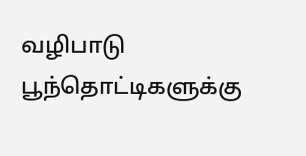வழிபாடு
பூந்தொட்டிகளுக்கு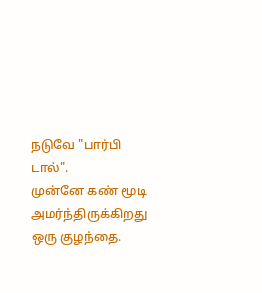நடுவே "பார்பி டால்".
முன்னே கண் மூடி
அமர்ந்திருக்கிறது ஒரு குழந்தை.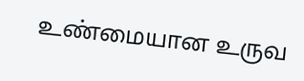உண்மையான உருவ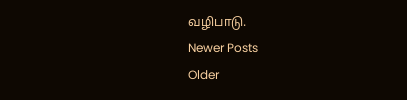வழிபாடு.
Newer Posts
Older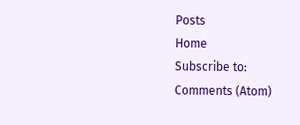Posts
Home
Subscribe to:
Comments (Atom)